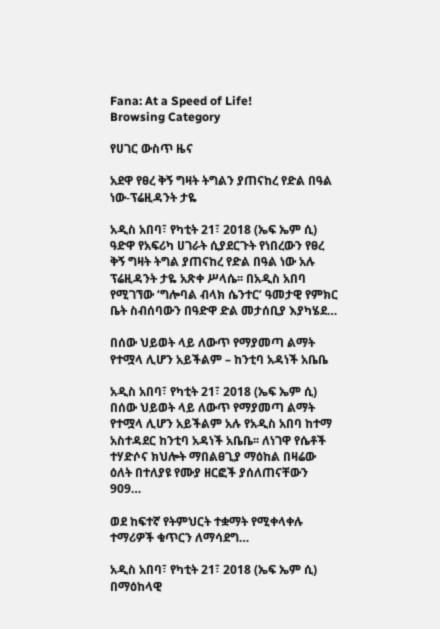Fana: At a Speed of Life!
Browsing Category

የሀገር ውስጥ ዜና

አደዋ የፀረ ቅኝ ግዛት ትግልን ያጠናከረ የድል በዓል ነው-ፕሬዚዳንት ታዬ

አዲስ አበባ፣ የካቲት 21፣ 2018 (ኤፍ ኤም ሲ) ዓድዋ የአፍሪካ ሀገራት ሲያደርጉት የነበረውን የፀረ ቅኝ ግዛት ትግል ያጠናከረ የድል በዓል ነው አሉ ፕሬዚዳንት ታዬ አጽቀ ሥላሴ፡፡ በአዲስ አበባ የሚገኘው ‘ግሎባል ብላክ ሴንተር’ ዓመታዊ የምክር ቤት ስብሰባውን በዓድዋ ድል መታሰቢያ እያካሄደ…

በሰው ህይወት ላይ ለውጥ የማያመጣ ልማት የተሟላ ሊሆን አይችልም – ከንቲባ አዳነች አቤቤ

አዲስ አበባ፣ የካቲት 21፣ 2018 (ኤፍ ኤም ሲ) በሰው ህይወት ላይ ለውጥ የማያመጣ ልማት የተሟላ ሊሆን አይችልም አሉ የአዲስ አበባ ከተማ አስተዳደር ከንቲባ አዳነች አቤቤ፡፡ ለነገዋ የሴቶች ተሃድሶና ክህሎት ማበልፀጊያ ማዕከል በዛሬው ዕለት በተለያዩ የሙያ ዘርፎች ያሰለጠናቸውን 909…

ወደ ከፍተኛ የትምህርት ተቋማት የሚቀላቀሉ ተማሪዎች ቁጥርን ለማሳደግ…

አዲስ አበባ፣ የካቲት 21፣ 2018 (ኤፍ ኤም ሲ) በማዕከላዊ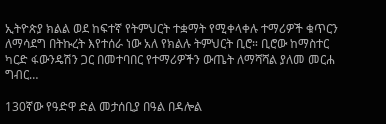ኢትዮጵያ ክልል ወደ ከፍተኛ የትምህርት ተቋማት የሚቀላቀሉ ተማሪዎች ቁጥርን ለማሳደግ በትኩረት እየተሰራ ነው አለ የክልሉ ትምህርት ቢሮ። ቢሮው ከማስተር ካርድ ፋውንዴሽን ጋር በመተባበር የተማሪዎችን ውጤት ለማሻሻል ያለመ መርሐ ግብር…

130ኛው የዓድዋ ድል መታሰቢያ በዓል በዳሎል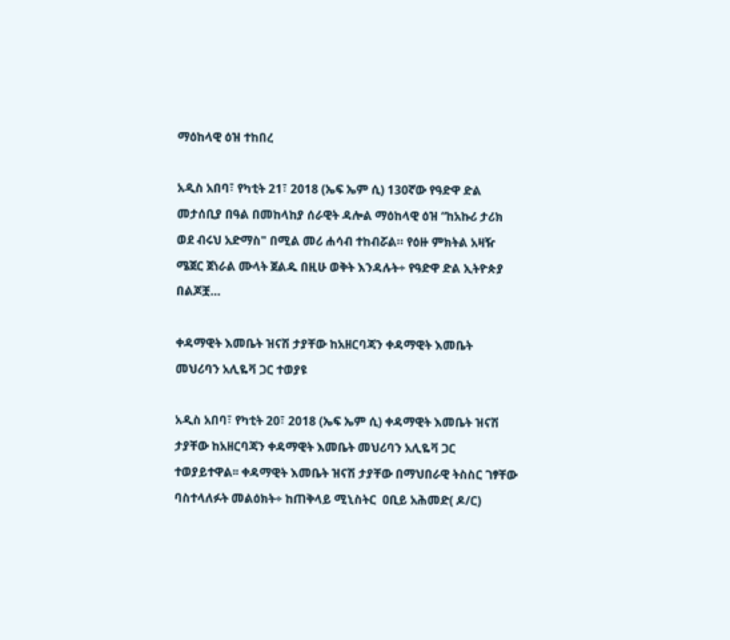ማዕከላዊ ዕዝ ተከበረ

አዲስ አበባ፣ የካቲት 21፣ 2018 (ኤፍ ኤም ሲ) 130ኛው የዓድዋ ድል መታሰቢያ በዓል በመከላከያ ሰራዊት ዳሎል ማዕከላዊ ዕዝ “ከአኩሪ ታሪክ ወደ ብሩህ አድማስ" በሚል መሪ ሐሳብ ተከብሯል። የዕዙ ምክትል አዛዥ ሜጀር ጀነራል ሙላት ጀልዱ በዚሁ ወቅት እንዳሉት÷ የዓድዋ ድል ኢትዮጵያ በልጆቿ…

ቀዳማዊት እመቤት ዝናሽ ታያቸው ከአዘርባጃን ቀዳማዊት እመቤት መህሪባን አሊዬቫ ጋር ተወያዩ

አዲስ አበባ፣ የካቲት 20፣ 2018 (ኤፍ ኤም ሲ) ቀዳማዊት እመቤት ዝናሽ ታያቸው ከአዘርባጃን ቀዳማዊት እመቤት መህሪባን አሊዬቫ ጋር ተወያይተዋል፡፡ ቀዳማዊት እመቤት ዝናሽ ታያቸው በማህበራዊ ትስስር ገፃቸው ባስተላለፉት መልዕክት÷ ከጠቅላይ ሚኒስትር  ዐቢይ አሕመድ( ዶ/ር)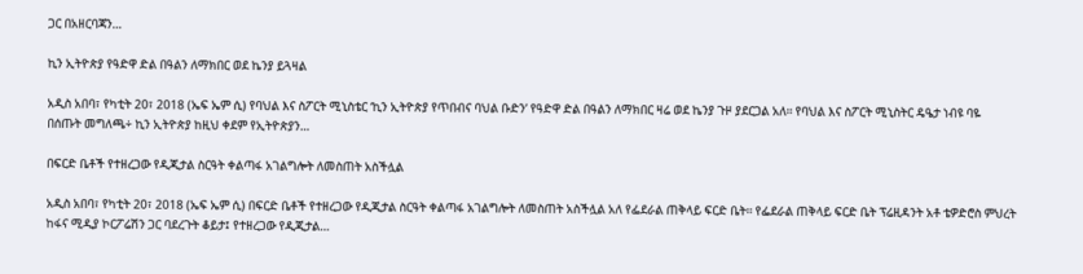ጋር በአዘርባጃን…

ኪን ኢትዮጵያ የዓድዋ ድል በዓልን ለማክበር ወደ ኬንያ ይጓዛል

አዲስ አበባ፣ የካቲት 20፣ 2018 (ኤፍ ኤም ሲ) የባህል እና ስፖርት ሚኒስቴር ‘ኪን ኢትዮጵያ የጥበብና ባህል ቡድን’ የዓድዋ ድል በዓልን ለማክበር ዛሬ ወደ ኬንያ ጉዞ ያደርጋል አለ፡፡ የባህል እና ስፖርት ሚኒስትር ዴዔታ ነብዩ ባዬ በሰጡት መግለጫ÷ ኪን ኢትዮጵያ ከዚህ ቀደም የኢትዮጵያን…

በፍርድ ቤቶች የተዘረጋው የዲጂታል ስርዓት ቀልጣፋ አገልግሎት ለመስጠት አስችሏል

አዲስ አበባ፣ የካቲት 20፣ 2018 (ኤፍ ኤም ሲ) በፍርድ ቤቶች የተዘረጋው የዲጂታል ስርዓት ቀልጣፋ አገልግሎት ለመስጠት አስችሏል አለ የፌደራል ጠቅላይ ፍርድ ቤት፡፡ የፌደራል ጠቅላይ ፍርድ ቤት ፕሬዚዳንት አቶ ቴዎድሮስ ምህረት ከፋና ሚዲያ ኮርፖሬሽን ጋር ባደረጉት ቆይታ፤ የተዘረጋው የዲጂታል…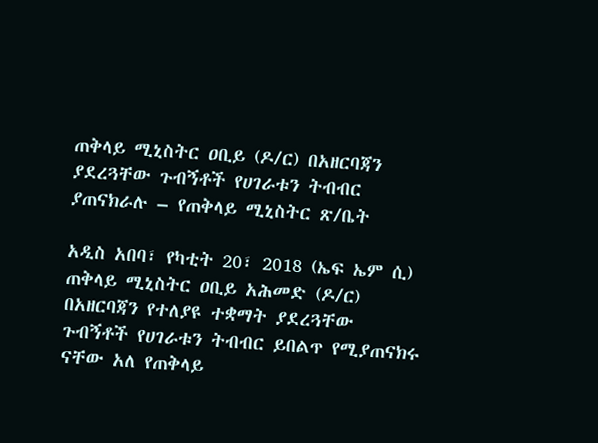ጠቅላይ ሚኒስትር ዐቢይ (ዶ/ር) በአዘርባጃን ያደረጓቸው ጉብኝቶች የሀገራቱን ትብብር ያጠናክራሉ – የጠቅላይ ሚኒስትር ጽ/ቤት

አዲስ አበባ፣ የካቲት 20፣ 2018 (ኤፍ ኤም ሲ) ጠቅላይ ሚኒስትር ዐቢይ አሕመድ (ዶ/ር) በአዘርባጃን የተለያዩ ተቋማት ያደረጓቸው ጉብኝቶች የሀገራቱን ትብብር ይበልጥ የሚያጠናክሩ ናቸው አለ የጠቅላይ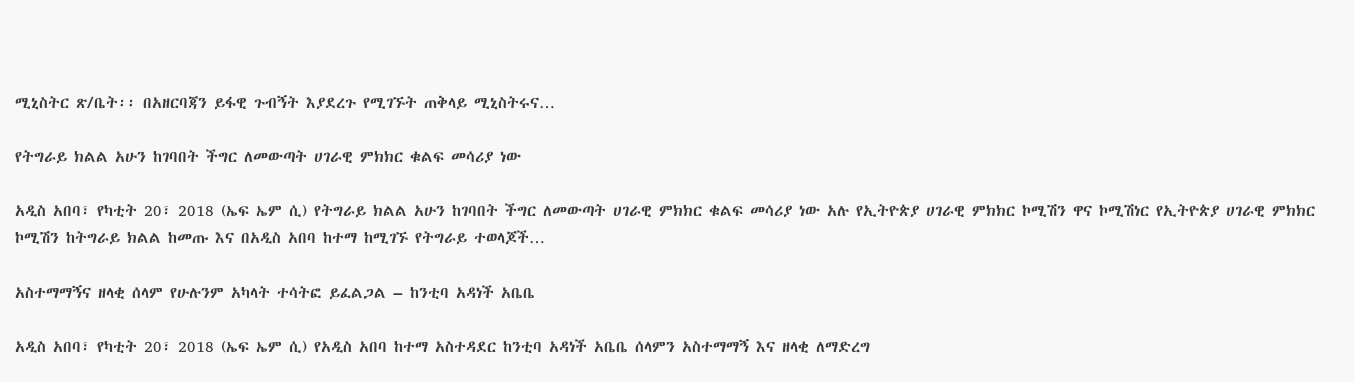ሚኒስትር ጽ/ቤት፡፡ በአዘርባጃን ይፋዊ ጉብኝት እያደረጉ የሚገኙት ጠቅላይ ሚኒስትሩና…

የትግራይ ክልል አሁን ከገባበት ችግር ለመውጣት ሀገራዊ ምክክር ቁልፍ መሳሪያ ነው

አዲስ አበባ፣ የካቲት 20፣ 2018 (ኤፍ ኤም ሲ) የትግራይ ክልል አሁን ከገባበት ችግር ለመውጣት ሀገራዊ ምክክር ቁልፍ መሳሪያ ነው አሉ የኢትዮጵያ ሀገራዊ ምክክር ኮሚሽን ዋና ኮሚሽነር የኢትዮጵያ ሀገራዊ ምክክር ኮሚሽን ከትግራይ ክልል ከመጡ እና በአዲስ አበባ ከተማ ከሚገኙ የትግራይ ተወላጆች…

አስተማማኝና ዘላቂ ሰላም የሁሉንም አካላት ተሳትፎ ይፈልጋል – ከንቲባ አዳነች አቤቤ

አዲስ አበባ፣ የካቲት 20፣ 2018 (ኤፍ ኤም ሲ) የአዲስ አበባ ከተማ አስተዳደር ከንቲባ አዳነች አቤቤ ሰላምን አስተማማኝ እና ዘላቂ ለማድረግ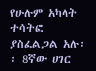የሁሉም አካላት ተሳትፎ ያስፈልጋል አሉ፡፡ 8ኛው ሀገር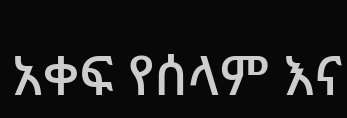አቀፍ የሰላም እና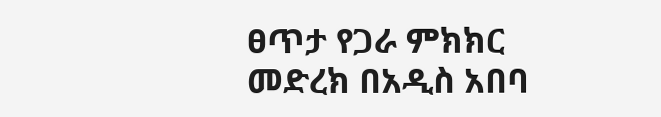ፀጥታ የጋራ ምክክር መድረክ በአዲስ አበባ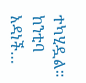ተካሂዷል። ከንቲባ አዳነች…